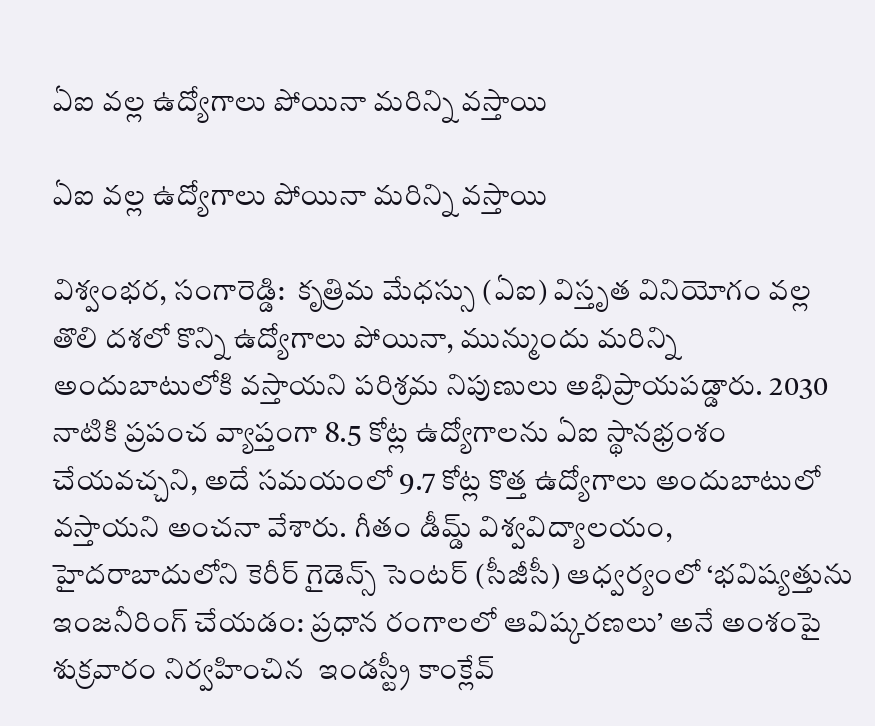ఏఐ వల్ల ఉద్యోగాలు పోయినా మరిన్ని వస్తాయి

ఏఐ వల్ల ఉద్యోగాలు పోయినా మరిన్ని వస్తాయి

విశ్వంభర, సంగారెడ్డి:  కృత్రిమ మేధస్సు (ఏఐ) విస్తృత వినియోగం వల్ల తొలి దశలో కొన్ని ఉద్యోగాలు పోయినా, మున్ముందు మరిన్ని అందుబాటులోకి వస్తాయని పరిశ్రమ నిపుణులు అభిప్రాయపడ్డారు. 2030 నాటికి ప్రపంచ వ్యాప్తంగా 8.5 కోట్ల ఉద్యోగాలను ఏఐ స్థానభ్రంశం చేయవచ్చని, అదే సమయంలో 9.7 కోట్ల కొత్త ఉద్యోగాలు అందుబాటులో వస్తాయని అంచనా వేశారు. గీతం డీమ్డ్ విశ్వవిద్యాలయం, హైదరాబాదులోని కెరీర్ గైడెన్స్ సెంటర్ (సీజీసీ) ఆధ్వర్యంలో ‘భవిష్యత్తును ఇంజనీరింగ్ చేయడం: ప్రధాన రంగాలలో ఆవిష్కరణలు’ అనే అంశంపై శుక్రవారం నిర్వహించిన  ఇండస్ట్రీ కాంక్లేవ్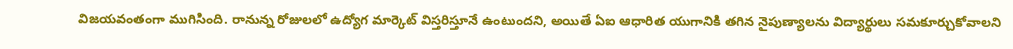విజయవంతంగా ముగిసింది. రానున్న రోజులలో ఉద్యోగ మార్కెట్ విస్తరిస్తూనే ఉంటుందని, అయితే ఏఐ ఆధారిత యుగానికి తగిన నైపుణ్యాలను విద్యార్థులు సమకూర్చుకోవాలని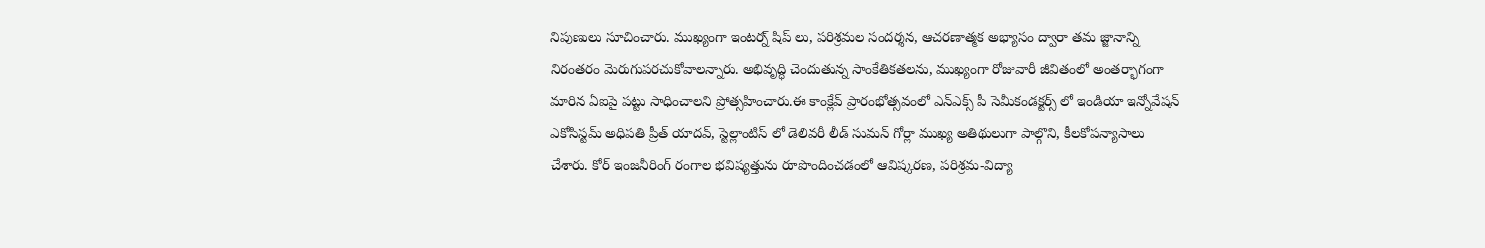నిపుణులు సూచించారు. ముఖ్యంగా ఇంటర్న్ షిప్ లు, పరిశ్రమల సందర్శన, ఆచరణాత్మక అభ్యాసం ద్వారా తమ జ్జానాన్ని నిరంతరం మెరుగుపరచుకోవాలన్నారు. అభివృద్ధి చెందుతున్న సాంకేతికతలను, ముఖ్యంగా రోజువారీ జీవితంలో అంతర్భాగంగా మారిన ఏఐపై పట్టు సాధించాలని ప్రోత్సహించారు.ఈ కాంక్లేవ్ ప్రారంభోత్సవంలో ఎన్ఎక్స్ పీ సెమీకండక్టర్స్ లో ఇండియా ఇన్నోవేషన్ ఎకోసిస్టమ్ అధిపతి ప్రీత్ యాదవ్, స్టెల్లాంటిస్ లో డెలివరీ లీడ్ సుమన్ గోర్లా ముఖ్య అతిథులుగా పాల్గొని, కీలకోపన్యాసాలు చేశారు. కోర్ ఇంజనీరింగ్ రంగాల భవిష్యత్తును రూపొందించడంలో ఆవిష్కరణ, పరిశ్రమ-విద్యా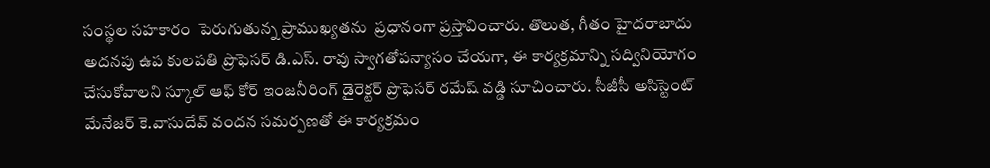సంస్థల సహకారం  పెరుగుతున్న ప్రాముఖ్యతను  ప్రధానంగా ప్రస్తావించారు. తొలుత, గీతం హైదరాబాదు అదనపు ఉప కులపతి ప్రొఫెసర్ డి.ఎస్. రావు స్వాగతోపన్యాసం చేయగా, ఈ కార్యక్రమాన్ని సద్వినియోగం చేసుకోవాలని స్కూల్ ఆఫ్ కోర్ ఇంజనీరింగ్ డైరెక్టర్ ప్రొఫెసర్ రమేష్ వడ్డి సూచించారు. సీజీసీ అసిస్టెంట్ మేనేజర్ కె.వాసుదేవ్ వందన సమర్పణతో ఈ కార్యక్రమం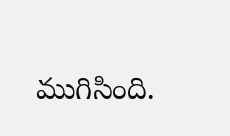ముగిసింది.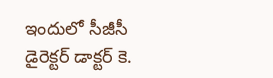ఇందులో సీజీసీ డైరెక్టర్ డాక్టర్ కె.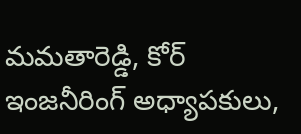మమతారెడ్డి, కోర్ ఇంజనీరింగ్ అధ్యాపకులు,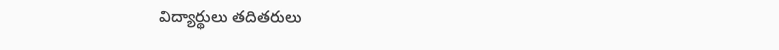విద్యార్థులు తదితరులు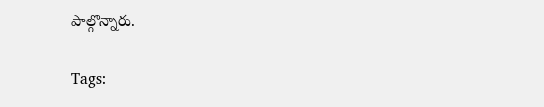పాల్గొన్నారు.

Tags: